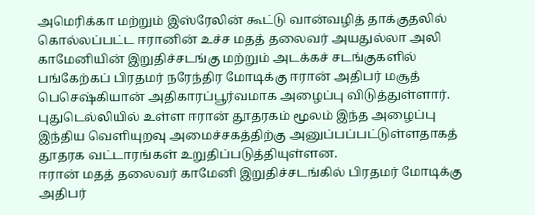அமெரிக்கா மற்றும் இஸ்ரேலின் கூட்டு வான்வழித் தாக்குதலில் கொல்லப்பட்ட ஈரானின் உச்ச மதத் தலைவர் அயதுல்லா அலி காமேனியின் இறுதிச்சடங்கு மற்றும் அடக்கச் சடங்குகளில் பங்கேற்கப் பிரதமர் நரேந்திர மோடிக்கு ஈரான் அதிபர் மசூத் பெசெஷ்கியான் அதிகாரப்பூர்வமாக அழைப்பு விடுத்துள்ளார்.
புதுடெல்லியில் உள்ள ஈரான் தூதரகம் மூலம் இந்த அழைப்பு இந்திய வெளியுறவு அமைச்சகத்திற்கு அனுப்பப்பட்டுள்ளதாகத் தூதரக வட்டாரங்கள் உறுதிப்படுத்தியுள்ளன.
ஈரான் மதத் தலைவர் காமேனி இறுதிச்சடங்கில் பிரதமர் மோடிக்கு அதிபர்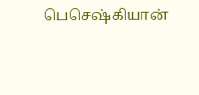பெசெஷ்கியான்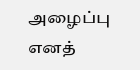அழைப்பு எனத்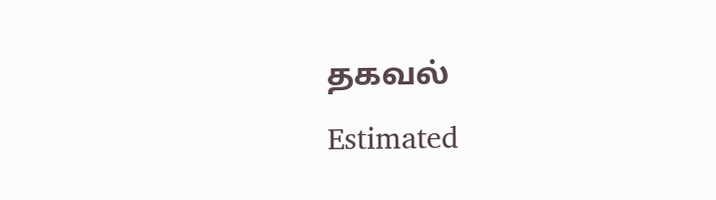தகவல்
Estimated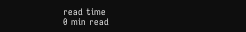read time
0 min read